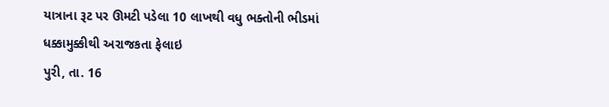યાત્રાના રૂટ પર ઊમટી પડેલા 10 લાખથી વધુ ભક્તોની ભીડમાં ધક્કામુક્કીથી અરાજકતા ફેલાઇ
પુરી, તા. 16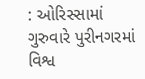: ઓરિસ્સામાં ગુરુવારે પુરીનગરમાં વિશ્વ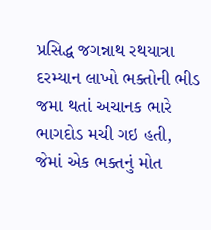પ્રસિદ્ધ જગન્નાથ રથયાત્રા દરમ્યાન લાખો ભક્તોની ભીડ જમા થતાં અચાનક ભારે ભાગદોડ મચી ગઇ હતી, જેમાં એક ભક્તનું મોત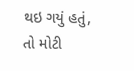થઇ ગયું હતું, તો મોટી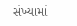સંખ્યામાં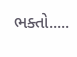ભક્તો.....